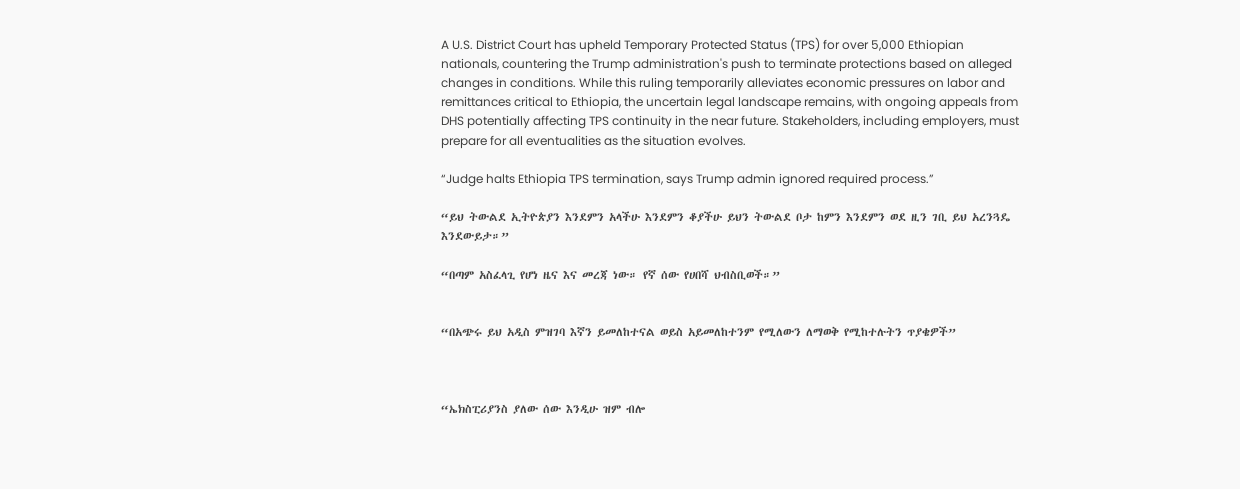A U.S. District Court has upheld Temporary Protected Status (TPS) for over 5,000 Ethiopian nationals, countering the Trump administration's push to terminate protections based on alleged changes in conditions. While this ruling temporarily alleviates economic pressures on labor and remittances critical to Ethiopia, the uncertain legal landscape remains, with ongoing appeals from DHS potentially affecting TPS continuity in the near future. Stakeholders, including employers, must prepare for all eventualities as the situation evolves.

“Judge halts Ethiopia TPS termination, says Trump admin ignored required process.”

“ይህ ትውልደ ኢትዮጵያን እንደምን አላችሁ እንደምን ቆያችሁ ይህን ትውልደ ቦታ ከምን እንደምን ወደ ዚን ገቢ ይህ አረንጓዴ እንደውይታ።”

“በጣም አስፈላጊ የሆነ ዜና እና መረጃ ነው። የኛ ሰው የሀበሻ ህብስቢወች።”


“በአጭሩ ይህ አዲስ ምዝገባ እኛን ይመለከተናል ወይስ አይመለከተንም የሚለውን ለማወቅ የሚከተሉትን ጥያቄዎች”



“ኤክስፒሪያንስ ያለው ሰው እንዲሁ ዝም ብሎ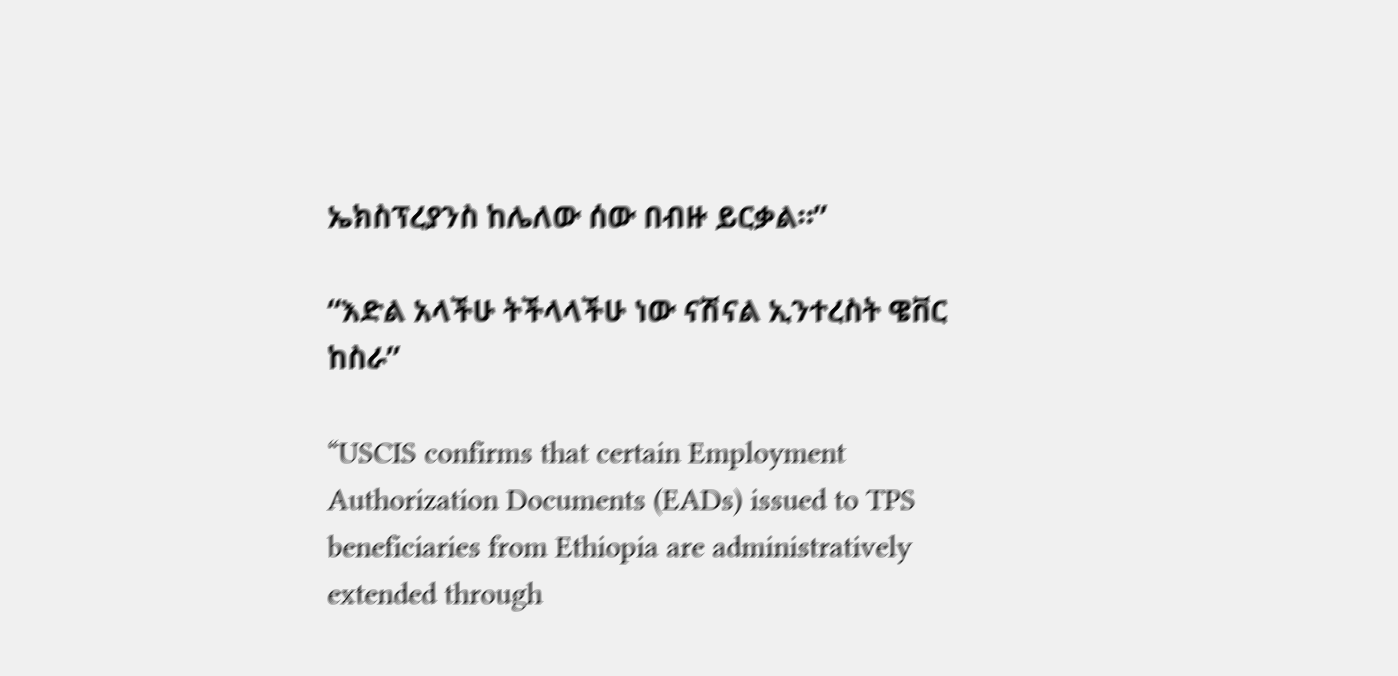ኤክስፕረያንስ ከሌለው ሰው በብዙ ይርቃል።”

“እድል አላችሁ ትችላላችሁ ነው ናሽናል ኢንተረስት ዌቨር ከስራ”

“USCIS confirms that certain Employment Authorization Documents (EADs) issued to TPS beneficiaries from Ethiopia are administratively extended through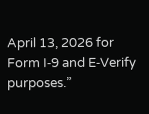April 13, 2026 for Form I‑9 and E‑Verify purposes.”